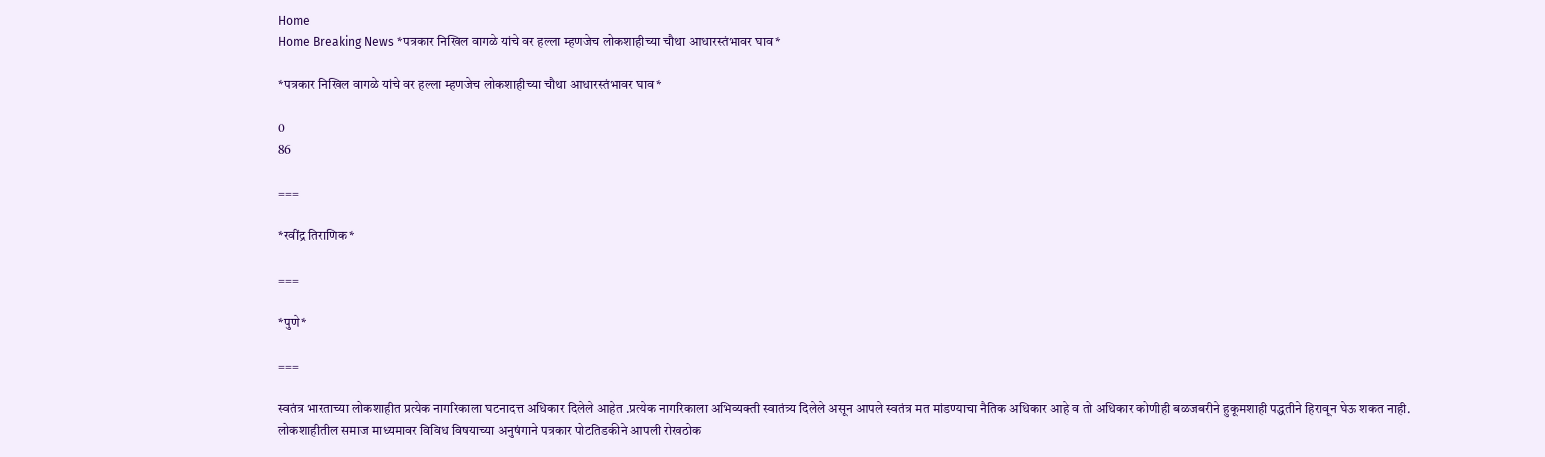Home
Home Breaking News *पत्रकार निखिल वागळे यांचे वर हल्ला म्हणजेच लोकशाहीच्या चौथा आधारस्तंभावर घाव*

*पत्रकार निखिल वागळे यांचे वर हल्ला म्हणजेच लोकशाहीच्या चौथा आधारस्तंभावर घाव*

0
86

===

*रवींद्र तिराणिक*

===

*पुणे*

===

स्वतंत्र भारताच्या लोकशाहीत प्रत्येक नागरिकाला घटनादत्त अधिकार दिलेले आहेत .प्रत्येक नागरिकाला अभिव्यक्ती स्वातंत्र्य दिलेले असून आपले स्वतंत्र मत मांडण्याचा नैतिक अधिकार आहे व तो अधिकार कोणीही बळजबरीने हुकूमशाही पद्धतीने हिरावून घेऊ शकत नाही. लोकशाहीतील समाज माध्यमावर विविध विषयाच्या अनुषंगाने पत्रकार पोटतिडकीने आपली रोखठोक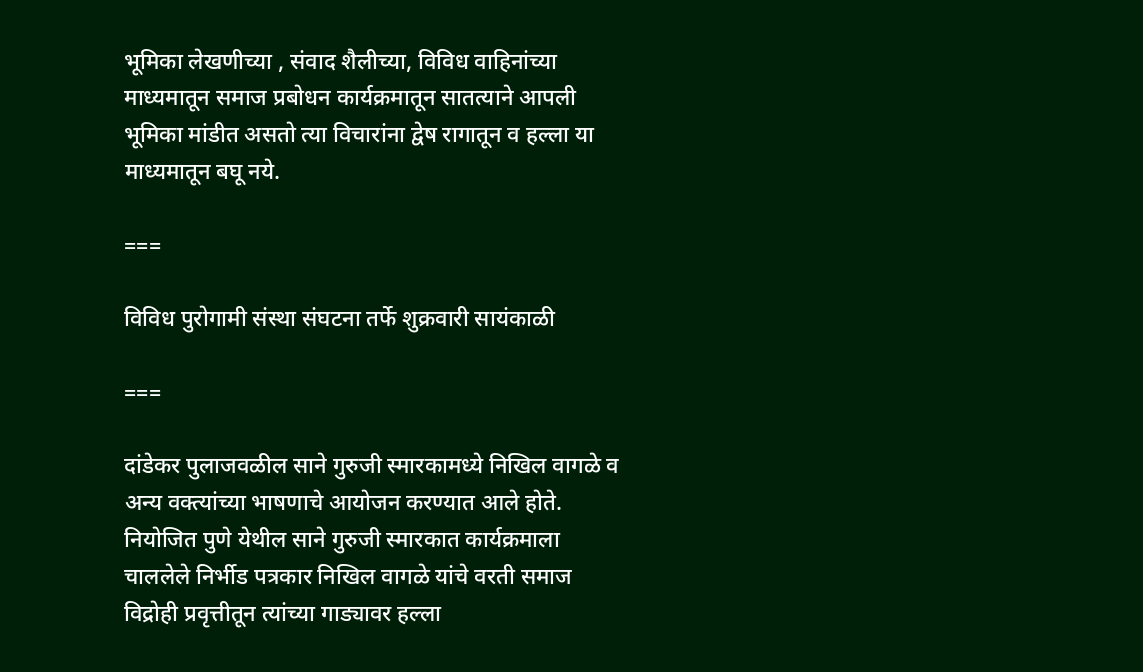भूमिका लेखणीच्या , संवाद शैलीच्या, विविध वाहिनांच्या माध्यमातून समाज प्रबोधन कार्यक्रमातून सातत्याने आपली भूमिका मांडीत असतो त्या विचारांना द्वेष रागातून व हल्ला या माध्यमातून बघू नये.

===

विविध पुरोगामी संस्था संघटना तर्फे शुक्रवारी सायंकाळी

===

दांडेकर पुलाजवळील साने गुरुजी स्मारकामध्ये निखिल वागळे व अन्य वक्त्यांच्या भाषणाचे आयोजन करण्यात आले होते. नियोजित पुणे येथील साने गुरुजी स्मारकात कार्यक्रमाला चाललेले निर्भीड पत्रकार निखिल वागळे यांचे वरती समाज विद्रोही प्रवृत्तीतून त्यांच्या गाड्यावर हल्ला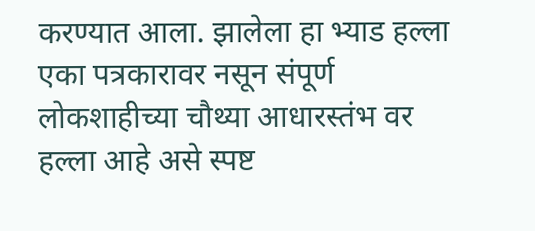करण्यात आला. झालेला हा भ्याड हल्ला एका पत्रकारावर नसून संपूर्ण लोकशाहीच्या चौथ्या आधारस्तंभ वर हल्ला आहे असे स्पष्ट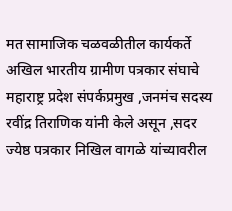मत सामाजिक चळवळीतील कार्यकर्ते अखिल भारतीय ग्रामीण पत्रकार संघाचे महाराष्ट्र प्रदेश संपर्कप्रमुख ,जनमंच सदस्य रवींद्र तिराणिक यांनी केले असून ,सदर ज्येष्ठ पत्रकार निखिल वागळे यांच्यावरील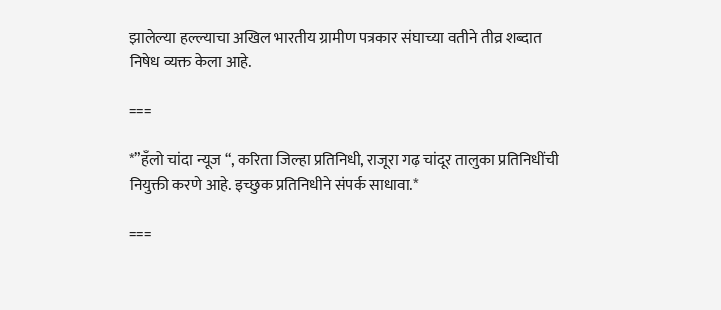झालेल्या हल्ल्याचा अखिल भारतीय ग्रामीण पत्रकार संघाच्या वतीने तीव्र शब्दात निषेध व्यक्त केला आहे.

===

*”हँलो चांदा न्यूज “, करिता जिल्हा प्रतिनिधी, राजूरा गढ़ चांदूर तालुका प्रतिनिधींची नियुक्ती करणे आहे. इच्छुक प्रतिनिधीने संपर्क साधावा.*

===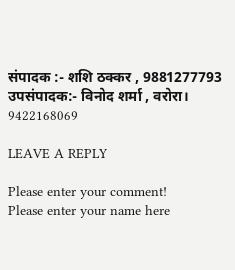संपादक :- शशि ठक्कर , 9881277793
उपसंपादक:- विनोद शर्मा , वरोरा। 9422168069

LEAVE A REPLY

Please enter your comment!
Please enter your name here